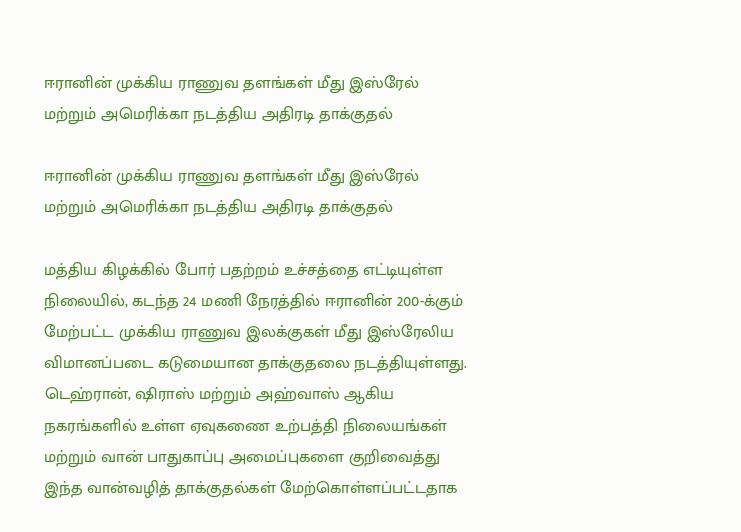ஈரானின் முக்கிய ராணுவ தளங்கள் மீது இஸ்ரேல் மற்றும் அமெரிக்கா நடத்திய அதிரடி தாக்குதல்

ஈரானின் முக்கிய ராணுவ தளங்கள் மீது இஸ்ரேல் மற்றும் அமெரிக்கா நடத்திய அதிரடி தாக்குதல்

மத்திய கிழக்கில் போர் பதற்றம் உச்சத்தை எட்டியுள்ள நிலையில், கடந்த 24 மணி நேரத்தில் ஈரானின் 200-க்கும் மேற்பட்ட முக்கிய ராணுவ இலக்குகள் மீது இஸ்ரேலிய விமானப்படை கடுமையான தாக்குதலை நடத்தியுள்ளது. டெஹ்ரான், ஷிராஸ் மற்றும் அஹ்வாஸ் ஆகிய நகரங்களில் உள்ள ஏவுகணை உற்பத்தி நிலையங்கள் மற்றும் வான் பாதுகாப்பு அமைப்புகளை குறிவைத்து இந்த வான்வழித் தாக்குதல்கள் மேற்கொள்ளப்பட்டதாக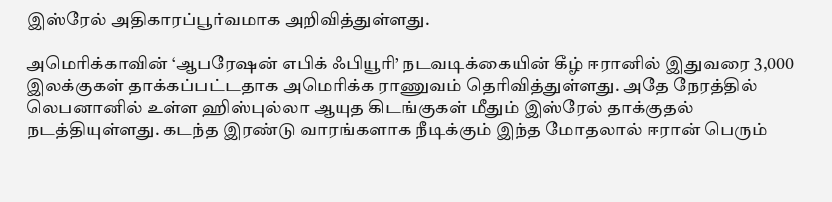இஸ்ரேல் அதிகாரப்பூர்வமாக அறிவித்துள்ளது.

அமெரிக்காவின் ‘ஆபரேஷன் எபிக் ஃபியூரி’ நடவடிக்கையின் கீழ் ஈரானில் இதுவரை 3,000 இலக்குகள் தாக்கப்பட்டதாக அமெரிக்க ராணுவம் தெரிவித்துள்ளது. அதே நேரத்தில் லெபனானில் உள்ள ஹிஸ்புல்லா ஆயுத கிடங்குகள் மீதும் இஸ்ரேல் தாக்குதல் நடத்தியுள்ளது. கடந்த இரண்டு வாரங்களாக நீடிக்கும் இந்த மோதலால் ஈரான் பெரும்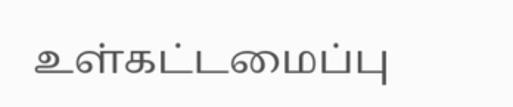உள்கட்டமைப்பு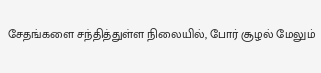சேதங்களை சந்தித்துள்ள நிலையில், போர் சூழல் மேலும்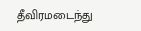தீவிரமடைந்து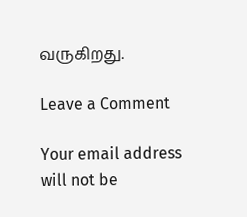வருகிறது.

Leave a Comment

Your email address will not be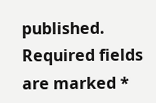published. Required fields are marked *